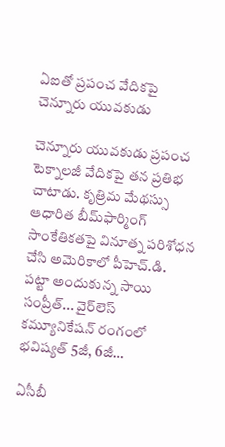ఏఐతో ప్రపంచ వేదికపై చెన్నూరు యువకుడు

చెన్నూరు యువకుడు ప్రపంచ టెక్నాలజీ వేదికపై తన ప్రతిభ చాటాడు. కృత్రిమ మేథ‌స్సు ఆధారిత బీమ్‌ఫార్మింగ్ సాంకేతికతపై వినూత్న పరిశోధన చేసి అమెరికాలో పీహెచ్.డి. పట్టా అందుకున్న సాయి సంప్రీత్... వైర్‌లెస్ కమ్యూనికేషన్ రంగంలో భవిష్యత్ 5జీ, 6జీ…

ఏసీబీ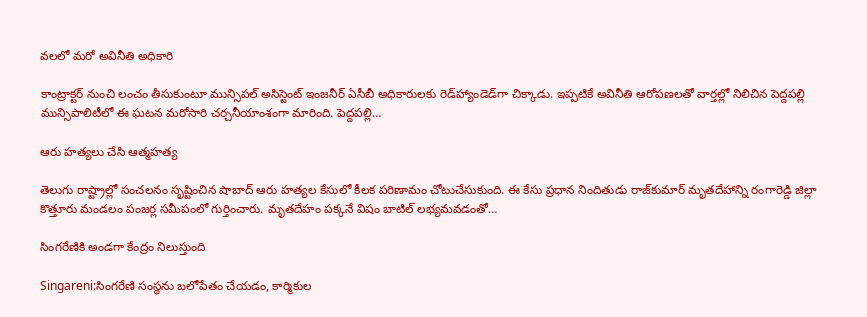వ‌ల‌లో మ‌రో అవినీతి అధికారి

కాంట్రాక్టర్ నుంచి లంచం తీసుకుంటూ మున్సిపల్ అసిస్టెంట్ ఇంజనీర్ ఏసీబీ అధికారులకు రెడ్‌హ్యాండెడ్‌గా చిక్కాడు. ఇప్పటికే అవినీతి ఆరోపణలతో వార్తల్లో నిలిచిన పెద్దపల్లి మున్సిపాలిటీలో ఈ ఘటన మరోసారి చర్చనీయాంశంగా మారింది. పెద్దపల్లి…

ఆరు హ‌త్య‌లు చేసి ఆత్మ‌హ‌త్య

తెలుగు రాష్ట్రాల్లో సంచలనం సృష్టించిన షాబాద్ ఆరు హత్యల కేసులో కీలక పరిణామం చోటుచేసుకుంది. ఈ కేసు ప్రధాన నిందితుడు రాజ్‌కుమార్ మృతదేహాన్ని రంగారెడ్డి జిల్లా కొత్తూరు మండలం పంజర్ల సమీపంలో గుర్తించారు. మృతదేహం పక్కనే విషం బాటిల్ లభ్యమవడంతో…

సింగరేణికి అండగా కేంద్రం నిలుస్తుంది

Singareni:సింగరేణి సంస్థను బలోపేతం చేయడం, కార్మికుల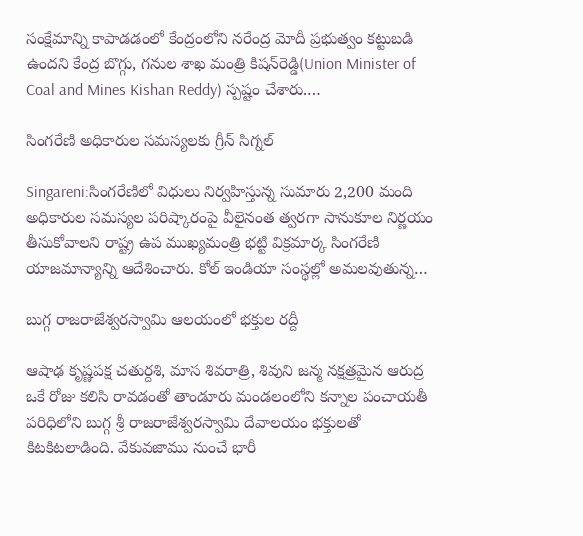సంక్షేమాన్ని కాపాడడంలో కేంద్రంలోని నరేంద్ర మోదీ ప్రభుత్వం కట్టుబడి ఉందని కేంద్ర బొగ్గు, గనుల శాఖ మంత్రి కిషన్‌రెడ్డి(Union Minister of Coal and Mines Kishan Reddy) స్పష్టం చేశారు.…

సింగరేణి అధికారుల సమస్యలకు గ్రీన్ సిగ్నల్

Singareni:సింగరేణిలో విధులు నిర్వహిస్తున్న సుమారు 2,200 మంది అధికారుల సమస్యల పరిష్కారంపై వీలైనంత త్వరగా సానుకూల నిర్ణయం తీసుకోవాలని రాష్ట్ర ఉప ముఖ్యమంత్రి భట్టి విక్రమార్క సింగరేణి యాజమాన్యాన్ని ఆదేశించారు. కోల్ ఇండియా సంస్థల్లో అమలవుతున్న…

బుగ్గ రాజరాజేశ్వరస్వామి ఆలయంలో భక్తుల రద్దీ

ఆషాఢ కృష్ణపక్ష చతుర్దశి, మాస శివరాత్రి, శివుని జన్మ నక్షత్రమైన ఆరుద్ర ఒకే రోజు కలిసి రావడంతో తాండూరు మండలంలోని కన్నాల పంచాయతీ పరిధిలోని బుగ్గ శ్రీ రాజరాజేశ్వరస్వామి దేవాలయం భక్తులతో కిటకిటలాడింది. వేకువజాము నుంచే భారీ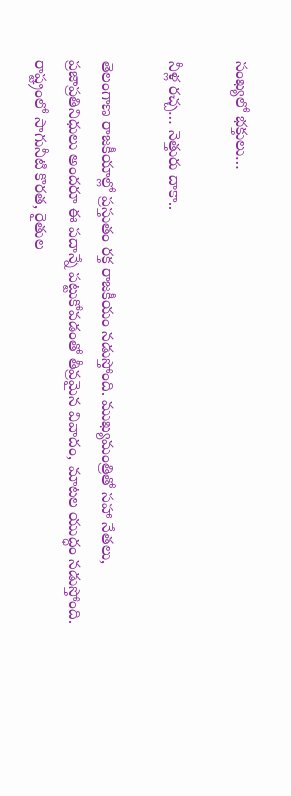సంఖ్యలో భక్తులు…

నీళ్ల ర‌చ్చ‌… నెత్తురు దాకా..

తెలంగాణ రాజకీయాల్లో ప్రస్తుతం ర‌క్త రాజ‌కీయం న‌డుస్తోంది. ముఖ్య‌మంత్రితో స‌హా నేత‌లు, ప్ర‌జాప్ర‌తినిధులు అందరూ ఈ ప‌దాన్నే ప‌ట్టుకోవ‌డంతో తీవ్రమైన వివాదం, మాటల యుద్ధం నడుస్తోంది. రాష్ట్రంలో సాగునీటి కొరత, రైతుల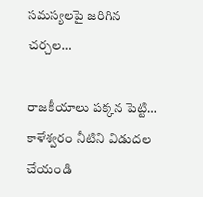సమస్యలపై జరిగిన చర్చల…

రాజ‌కీయాలు ప‌క్క‌న పెట్టి… కాళేశ్వ‌రం నీటిని విడుద‌ల చేయండి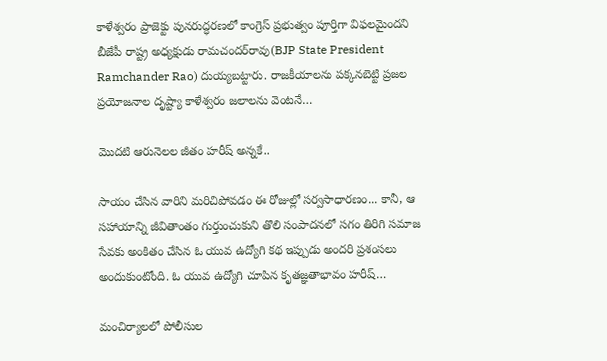కాళేశ్వరం ప్రాజెక్టు పునరుద్ధరణలో కాంగ్రెస్ ప్రభుత్వం పూర్తిగా విఫలమైందని బీజేపీ రాష్ట్ర అధ్యక్షుడు రామచందర్‌రావు(BJP State President Ramchander Rao) దుయ్య‌బ‌ట్టారు. రాజకీయాలను పక్కనబెట్టి ప్రజల ప్రయోజనాల దృష్ట్యా కాళేశ్వరం జలాలను వెంటనే…

మొద‌టి ఆరునెల‌ల జీతం హ‌రీష్ అన్నకే..

సాయం చేసిన వారిని మరిచిపోవడం ఈ రోజుల్లో సర్వసాధారణం... కానీ, ఆ సహాయాన్ని జీవితాంతం గుర్తుంచుకుని తొలి సంపాదనలో సగం తిరిగి సమాజ సేవకు అంకితం చేసిన ఓ యువ ఉద్యోగి కథ ఇప్పుడు అందరి ప్రశంసలు అందుకుంటోంది. ఓ యువ ఉద్యోగి చూపిన కృతజ్ఞతాభావం హరీష్…

మంచిర్యాలలో పోలీసుల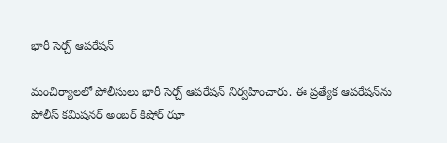భారీ సెర్చ్ ఆపరేషన్

మంచిర్యాలలో పోలీసులు భారీ సెర్చ్ ఆపరేషన్ నిర్వహించారు. ఈ ప్రత్యేక ఆపరేషన్‌ను పోలీస్ కమిషనర్ అంబర్ కిషోర్ ఝా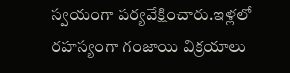స్వయంగా పర్యవేక్షించారు.ఇళ్లలో రహస్యంగా గంజాయి విక్రయాలు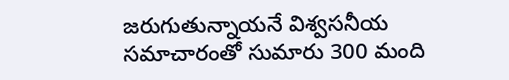జరుగుతున్నాయనే విశ్వసనీయ సమాచారంతో సుమారు 300 మంది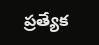ప్రత్యేక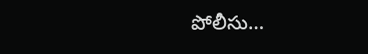పోలీసు…